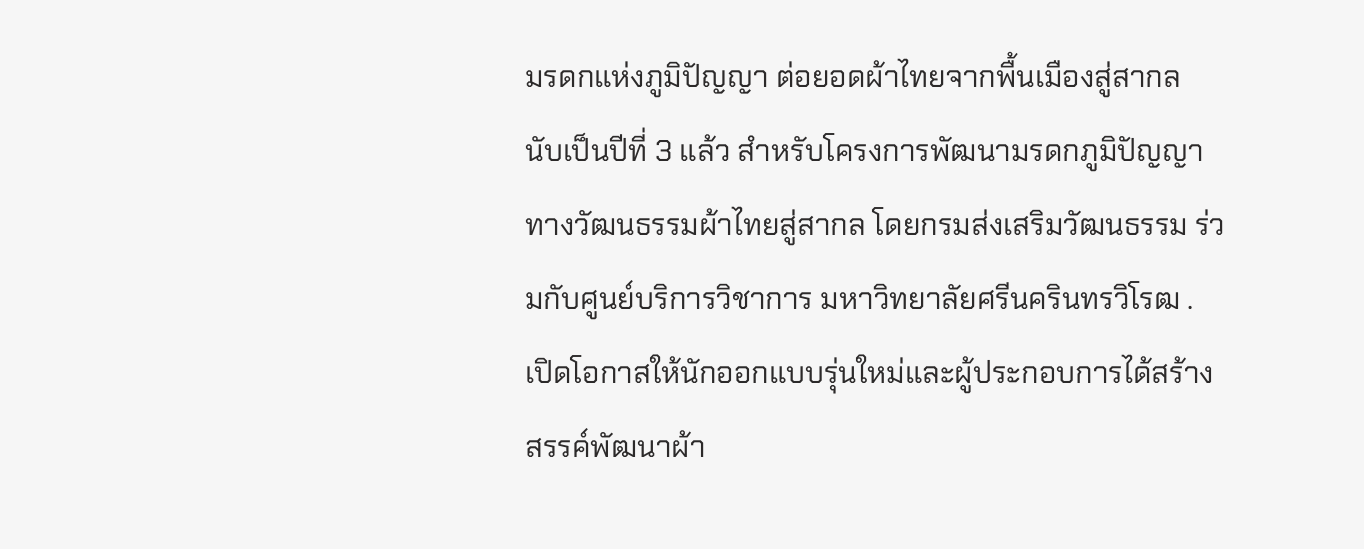มรดกแห่งภูมิปัญญา ต่อยอดผ้าไทยจากพื้นเมืองสู่สากล
นับเป็นปีที่ 3 แล้ว สำหรับโครงการพัฒนามรดกภูมิปัญญาทางวัฒนธรรมผ้าไทยสู่สากล โดยกรมส่งเสริมวัฒนธรรม ร่วมกับศูนย์บริการวิชาการ มหาวิทยาลัยศรีนครินทรวิโรฒ . เปิดโอกาสให้นักออกแบบรุ่นใหม่และผู้ประกอบการได้สร้างสรรค์พัฒนาผ้า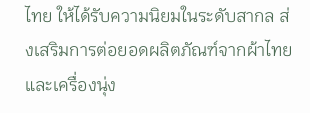ไทย ให้ได้รับความนิยมในระดับสากล ส่งเสริมการต่อยอดผลิตภัณฑ์จากผ้าไทยและเครื่องนุ่ง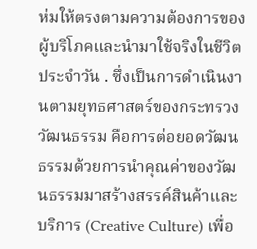ห่มให้ตรงตามความต้องการของผู้บริโภคและนำมาใช้จริงในชีวิตประจำวัน . ซึ่งเป็นการดำเนินงานตามยุทธศาสตร์ของกระทรวงวัฒนธรรม คือการต่อยอดวัฒนธรรมด้วยการนำคุณค่าของวัฒนธรรมมาสร้างสรรค์สินค้าและบริการ (Creative Culture) เพื่อ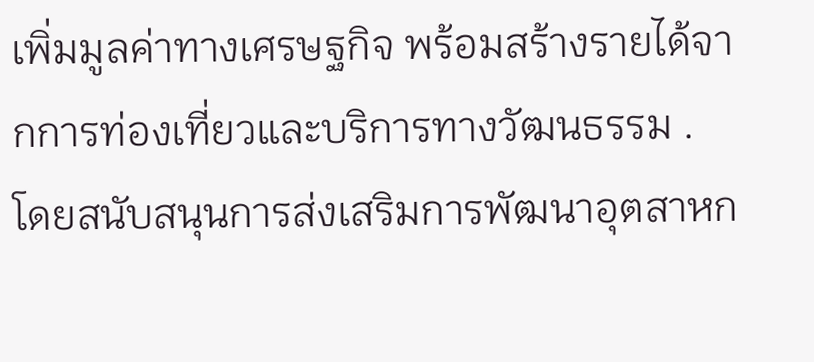เพิ่มมูลค่าทางเศรษฐกิจ พร้อมสร้างรายได้จากการท่องเที่ยวและบริการทางวัฒนธรรม . โดยสนับสนุนการส่งเสริมการพัฒนาอุตสาหก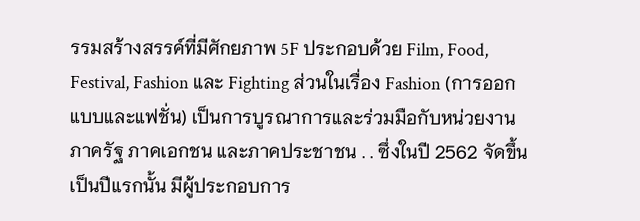รรมสร้างสรรค์ที่มีศักยภาพ 5F ประกอบด้วย Film, Food, Festival, Fashion และ Fighting ส่วนในเรื่อง Fashion (การออกแบบและแฟชั่น) เป็นการบูรณาการและร่วมมือกับหน่วยงานภาครัฐ ภาคเอกชน และภาคประชาชน . . ซึ่งในปี 2562 จัดขึ้นเป็นปีแรกนั้น มีผู้ประกอบการ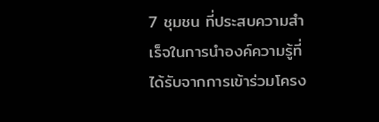7 ชุมชน ที่ประสบความสำเร็จในการนำองค์ความรู้ที่ได้รับจากการเข้าร่วมโครง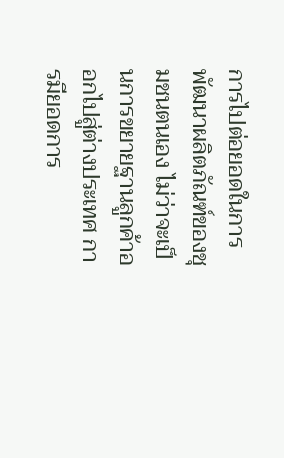การไปต่อยอดในการพัฒนาผลิตภัณฑ์ของชุมชนตนเอง ไม่ว่าจะเป็นการขยายฐานลูกค้าออกไปสู่ต่างประเทศ การมียอดการ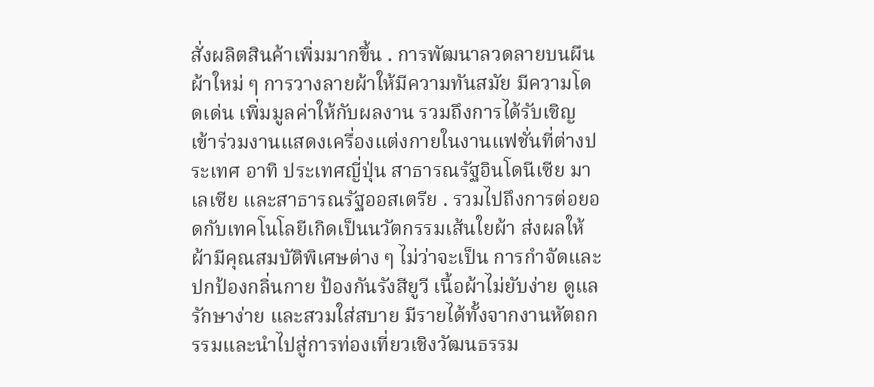สั่งผลิตสินค้าเพิ่มมากขึ้น . การพัฒนาลวดลายบนผืนผ้าใหม่ ๆ การวางลายผ้าให้มีความทันสมัย มีความโดดเด่น เพิ่มมูลค่าให้กับผลงาน รวมถึงการได้รับเชิญเข้าร่วมงานแสดงเครื่องแต่งกายในงานแฟชั่นที่ต่างประเทศ อาทิ ประเทศญี่ปุ่น สาธารณรัฐอินโดนีเซีย มาเลเซีย และสาธารณรัฐออสเตรีย . รวมไปถึงการต่อยอดกับเทคโนโลยีเกิดเป็นนวัตกรรมเส้นใยผ้า ส่งผลให้ผ้ามีคุณสมบัติพิเศษต่าง ๆ ไม่ว่าจะเป็น การกำจัดและปกป้องกลิ่นกาย ป้องกันรังสียูวี เนื้อผ้าไม่ยับง่าย ดูแลรักษาง่าย และสวมใส่สบาย มีรายได้ทั้งจากงานหัตถกรรมและนำไปสู่การท่องเที่ยวเชิงวัฒนธรรม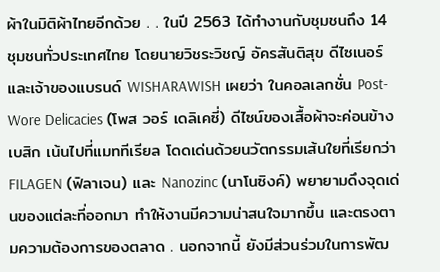ผ้าในมิติผ้าไทยอีกด้วย . . ในปี 2563 ได้ทำงานกับชุมชนถึง 14 ชุมชนทั่วประเทศไทย โดยนายวิชระวิชญ์ อัครสันติสุข ดีไซเนอร์และเจ้าของแบรนด์ WISHARAWISH เผยว่า ในคอลเลกชั่น Post-Wore Delicacies (โพส วอร์ เดลิเคซี่) ดีไซน์ของเสื้อผ้าจะค่อนข้างเบสิก เน้นไปที่แมททีเรียล โดดเด่นด้วยนวัตกรรมเส้นใยที่เรียกว่า FILAGEN (ฟิลาเจน) และ Nanozinc (นาโนซิงค์) พยายามดึงจุดเด่นของแต่ละที่ออกมา ทำให้งานมีความน่าสนใจมากขึ้น และตรงตามความต้องการของตลาด . นอกจากนี้ ยังมีส่วนร่วมในการพัฒ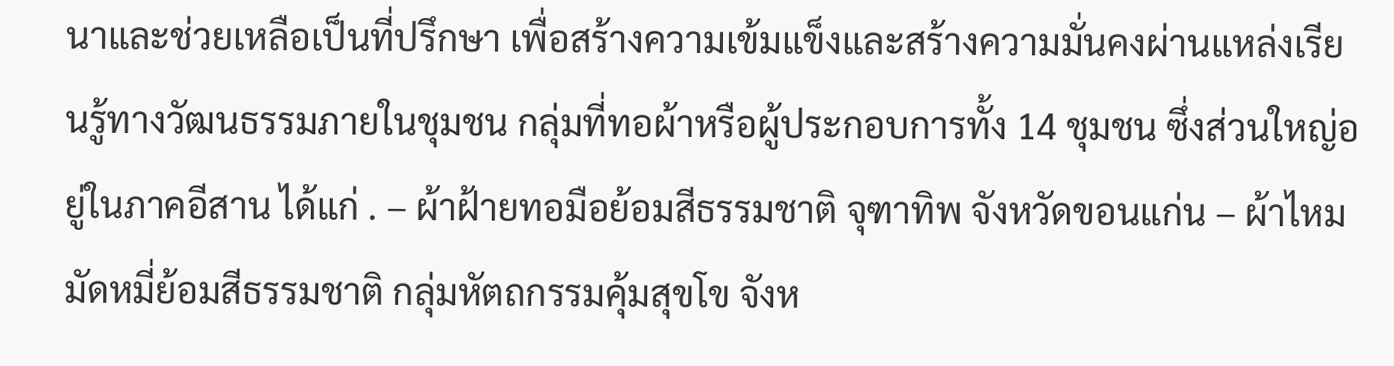นาและช่วยเหลือเป็นที่ปรึกษา เพื่อสร้างความเข้มแข็งและสร้างความมั่นคงผ่านแหล่งเรียนรู้ทางวัฒนธรรมภายในชุมชน กลุ่มที่ทอผ้าหรือผู้ประกอบการทั้ง 14 ชุมชน ซึ่งส่วนใหญ่อยู่ในภาคอีสาน ได้แก่ . – ผ้าฝ้ายทอมือย้อมสีธรรมชาติ จุฑาทิพ จังหวัดขอนแก่น – ผ้าไหมมัดหมี่ย้อมสีธรรมชาติ กลุ่มหัตถกรรมคุ้มสุขโข จังห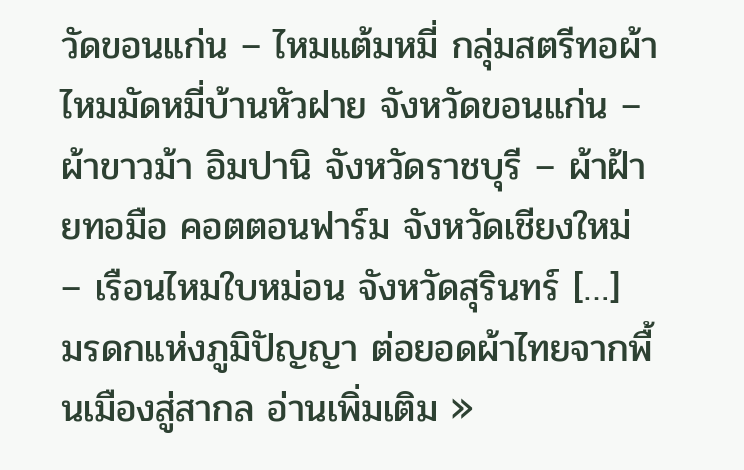วัดขอนแก่น – ไหมแต้มหมี่ กลุ่มสตรีทอผ้าไหมมัดหมี่บ้านหัวฝาย จังหวัดขอนแก่น – ผ้าขาวม้า อิมปานิ จังหวัดราชบุรี – ผ้าฝ้ายทอมือ คอตตอนฟาร์ม จังหวัดเชียงใหม่ – เรือนไหมใบหม่อน จังหวัดสุรินทร์ […]
มรดกแห่งภูมิปัญญา ต่อยอดผ้าไทยจากพื้นเมืองสู่สากล อ่านเพิ่มเติม »